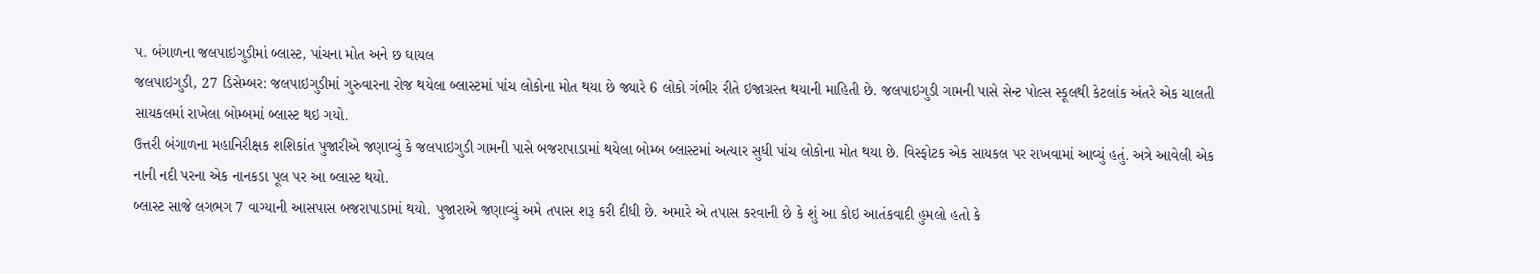પ. બંગાળના જલપાઇગુડીમાં બ્લાસ્ટ, પાંચના મોત અને છ ઘાયલ
જલપાઇગુડી, 27 ડિસેમ્બર: જલપાઇગુડીમાં ગુરુવારના રોજ થયેલા બ્લાસ્ટમાં પાંચ લોકોના મોત થયા છે જ્યારે 6 લોકો ગંભીર રીતે ઇજાગ્રસ્ત થયાની માહિતી છે. જલપાઇગુડી ગામની પાસે સેન્ટ પોલ્સ સ્કૂલથી કેટલાંક અંતરે એક ચાલતી સાયકલમાં રાખેલા બોમ્બમાં બ્લાસ્ટ થઇ ગયો.
ઉત્તરી બંગાળના મહાનિરીક્ષક શશિકાંત પુજારીએ જણાવ્યું કે જલપાઇગુડી ગામની પાસે બજરાપાડામાં થયેલા બોમ્બ બ્લાસ્ટમાં અત્યાર સુધી પાંચ લોકોના મોત થયા છે. વિસ્ફોટક એક સાયકલ પર રાખવામાં આવ્યું હતું. અત્રે આવેલી એક નાની નદી પરના એક નાનકડા પૂલ પર આ બ્લાસ્ટ થયો.
બ્લાસ્ટ સાજે લગભગ 7 વાગ્યાની આસપાસ બજરાપાડામાં થયો. પુજારાએ જણાવ્યું અમે તપાસ શરૂ કરી દીધી છે. અમારે એ તપાસ કરવાની છે કે શું આ કોઇ આતંકવાદી હુમલો હતો કે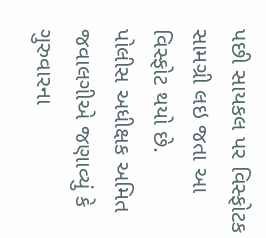પછી સાયકલ પર વિસ્ફોટક સામગ્રી લઇ જતા આ વિસ્ફોટ થયો છે.
પોલીસ અધીક્ષક અમિત જવાલગીએ જણાવ્યું કે ગુરુવારના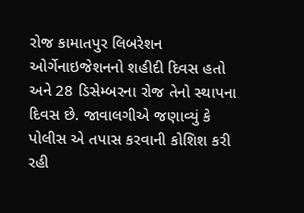રોજ કામાતપુર લિબરેશન ઓર્ગેનાઇજેશનનો શહીદી દિવસ હતો અને 28 ડિસેમ્બરના રોજ તેનો સ્થાપના દિવસ છે. જાવાલગીએ જણાવ્યું કે પોલીસ એ તપાસ કરવાની કોશિશ કરી રહી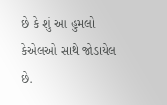છે કે શું આ હુમલો કેએલઓ સાથે જોડાયેલ છે.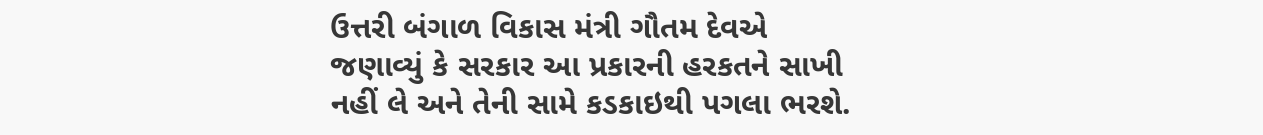ઉત્તરી બંગાળ વિકાસ મંત્રી ગૌતમ દેવએ જણાવ્યું કે સરકાર આ પ્રકારની હરકતને સાખી નહીં લે અને તેની સામે કડકાઇથી પગલા ભરશે.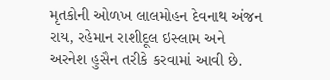મૃતકોની ઓળખ લાલમોહન દેવનાથ અંજન રાય, રહેમાન રાશીદૂલ ઇસ્લામ અને અરનેશ હુસૈન તરીકે કરવામાં આવી છે.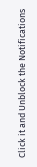Click it and Unblock the Notifications